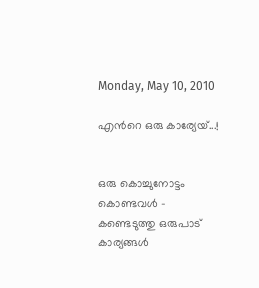Monday, May 10, 2010

എന്‍റെ ഒരു കാര്യേയ്...!


ഒരു കൊച്ചുനോട്ടം കൊണ്ടവള്‍ -
കണ്ടെടുത്തു ഒരുപാട് കാര്യങ്ങള്‍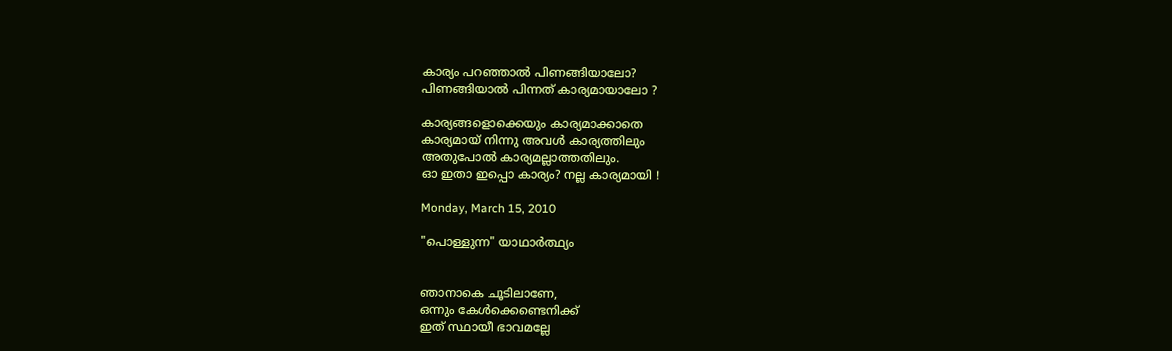കാര്യം പറഞ്ഞാല്‍ പിണങ്ങിയാലോ?
പിണങ്ങിയാല്‍ പിന്നത് കാര്യമായാലോ ?

കാര്യങ്ങളൊക്കെയും കാര്യമാക്കാതെ
കാര്യമായ്‌ നിന്നു അവള്‍ കാര്യത്തിലും
അതുപോല്‍ കാര്യമല്ലാത്തതിലും.
ഓ ഇതാ ഇപ്പൊ കാര്യം? നല്ല കാര്യമായി !

Monday, March 15, 2010

"പൊള്ളുന്ന" യാഥാര്‍ത്ഥ്യം


ഞാനാകെ ചൂടിലാണേ,
ഒന്നും കേള്‍ക്കെണ്ടെനിക്ക്
ഇത് സ്ഥായീ ഭാവമല്ലേ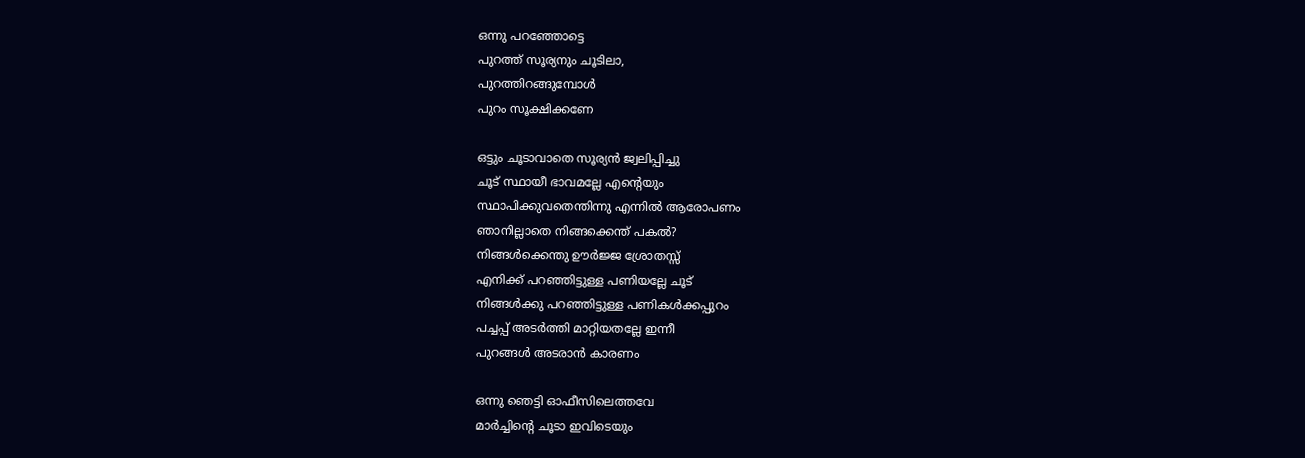ഒന്നു പറഞ്ഞോട്ടെ
പുറത്ത് സൂര്യനും ചൂടിലാ,
പുറത്തിറങ്ങുമ്പോള്‍
പുറം സൂക്ഷിക്കണേ

ഒട്ടും ചൂടാവാതെ സൂര്യന്‍ ജ്വലിപ്പിച്ചു
ചൂട് സ്ഥായീ ഭാവമല്ലേ എന്റെയും
സ്ഥാപിക്കുവതെന്തിന്നു എന്നില്‍ ആരോപണം
ഞാനില്ലാതെ നിങ്ങക്കെന്ത് പകല്‍?
നിങ്ങള്‍ക്കെന്തു ഊര്‍ജ്ജ ശ്രോതസ്സ്
എനിക്ക് പറഞ്ഞിട്ടുള്ള പണിയല്ലേ ചൂട്
നിങ്ങള്‍ക്കു പറഞ്ഞിട്ടുള്ള പണികള്‍ക്കപ്പുറം
പച്ചപ്പ്‌ അടര്‍ത്തി മാറ്റിയതല്ലേ ഇന്നീ
പുറങ്ങള്‍ അടരാന്‍ കാരണം

ഒന്നു ഞെട്ടി ഓഫീസിലെത്തവേ
മാര്‍ച്ചിന്റെ ചൂടാ ഇവിടെയും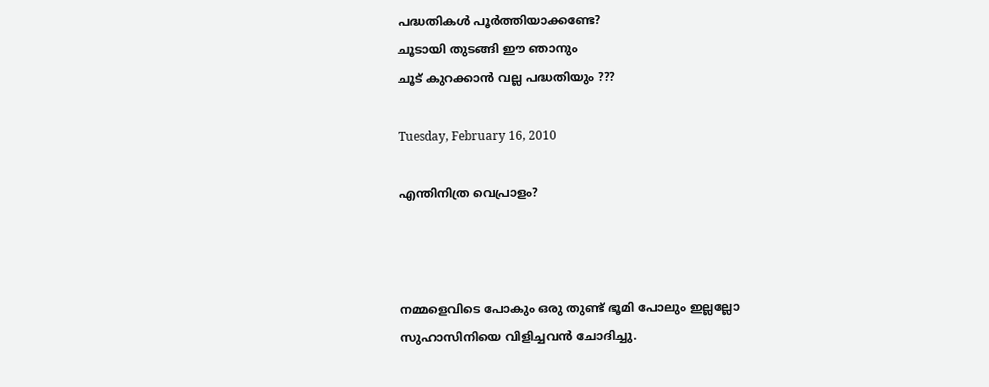പദ്ധതികള്‍ പൂര്‍ത്തിയാക്കണ്ടേ?
ചൂടായി തുടങ്ങി ഈ ഞാനും
ചൂട് കുറക്കാന്‍ വല്ല പദ്ധതിയും ???

Tuesday, February 16, 2010

എന്തിനിത്ര വെപ്രാളം?



നമ്മളെവിടെ പോകും ഒരു തുണ്ട് ഭൂമി പോലും ഇല്ലല്ലോ
സുഹാസിനിയെ വിളിച്ചവന്‍ ചോദിച്ചു.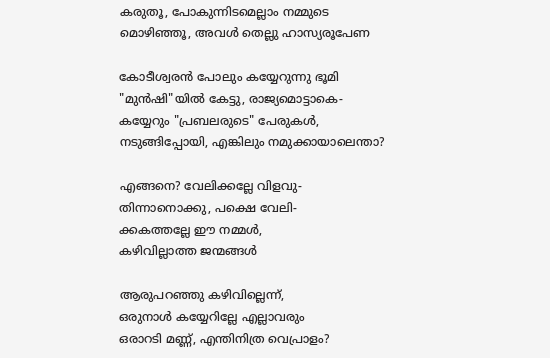കരുതൂ, പോകുന്നിടമെല്ലാം നമ്മുടെ
മൊഴിഞ്ഞൂ, അവള്‍ തെല്ലു ഹാസ്യരൂപേണ

കോടീശ്വരന്‍ പോലും കയ്യേറുന്നു ഭൂമി
"മുന്‍ഷി"യില്‍ കേട്ടു, രാജ്യമൊട്ടാകെ-
കയ്യേറും "പ്രബലരുടെ" പേരുകള്‍,
നടുങ്ങിപ്പോയി, എങ്കിലും നമുക്കായാലെന്താ?

എങ്ങനെ? വേലിക്കല്ലേ വിളവു-
തിന്നാനൊക്കു, പക്ഷെ വേലി-
ക്കകത്തല്ലേ ഈ നമ്മള്‍,
കഴിവില്ലാത്ത ജന്മങ്ങള്‍

ആരുപറഞ്ഞു കഴിവില്ലെന്ന്,
ഒരുനാള്‍ കയ്യേറില്ലേ എല്ലാവരും
ഒരാറടി മണ്ണ്, എന്തിനിത്ര വെപ്രാളം?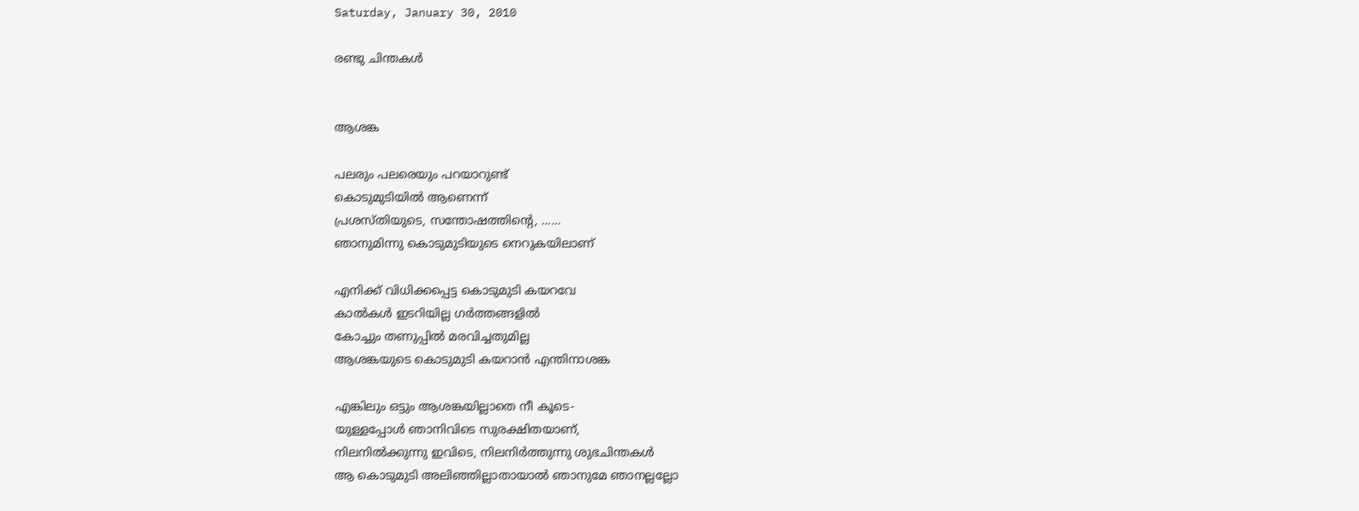Saturday, January 30, 2010

രണ്ടു ചിന്തകള്‍


ആശങ്ക

പലരും പലരെയും പറയാറുണ്ട്‌
കൊടുമുടിയില്‍ ആണെന്ന്
പ്രശസ്തിയുടെ, സന്തോഷത്തിന്റെ, ......
ഞാനുമിന്നു കൊടുമുടിയുടെ നെറുകയിലാണ്

എനിക്ക് വിധിക്കപ്പെട്ട കൊടുമുടി കയറവേ
കാല്‍കള്‍ ഇടറിയില്ല ഗര്‍ത്തങ്ങളില്‍
കോച്ചും തണുപ്പില്‍ മരവിച്ചതുമില്ല
ആശങ്കയുടെ കൊടുമുടി കയറാന്‍ എന്തിനാശങ്ക

എങ്കിലും ഒട്ടും ആശങ്കയില്ലാതെ നീ കൂടെ-
യുള്ളപ്പോള്‍ ഞാനിവിടെ സുരക്ഷിതയാണ്,
നിലനില്‍ക്കുന്നു ഇവിടെ, നിലനിര്‍ത്തുന്നു ശുഭചിന്തകള്‍
ആ കൊടുമുടി അലിഞ്ഞില്ലാതായാല്‍ ഞാനുമേ ഞാനല്ലല്ലോ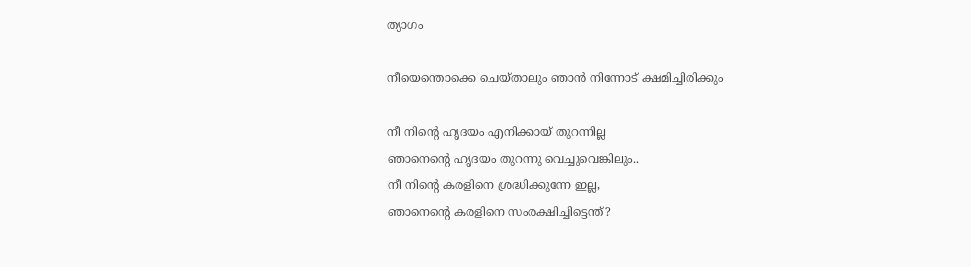ത്യാഗം

നീയെന്തൊക്കെ ചെയ്താലും ഞാന്‍ നിന്നോട് ക്ഷമിച്ചിരിക്കും

നീ നിന്‍റെ ഹൃദയം എനിക്കായ് തുറന്നില്ല
ഞാനെന്റെ ഹൃദയം തുറന്നു വെച്ചുവെങ്കിലും..
നീ നിന്‍റെ കരളിനെ ശ്രദ്ധിക്കുന്നേ ഇല്ല,
ഞാനെന്റെ കരളിനെ സംരക്ഷിച്ചിട്ടെന്ത്?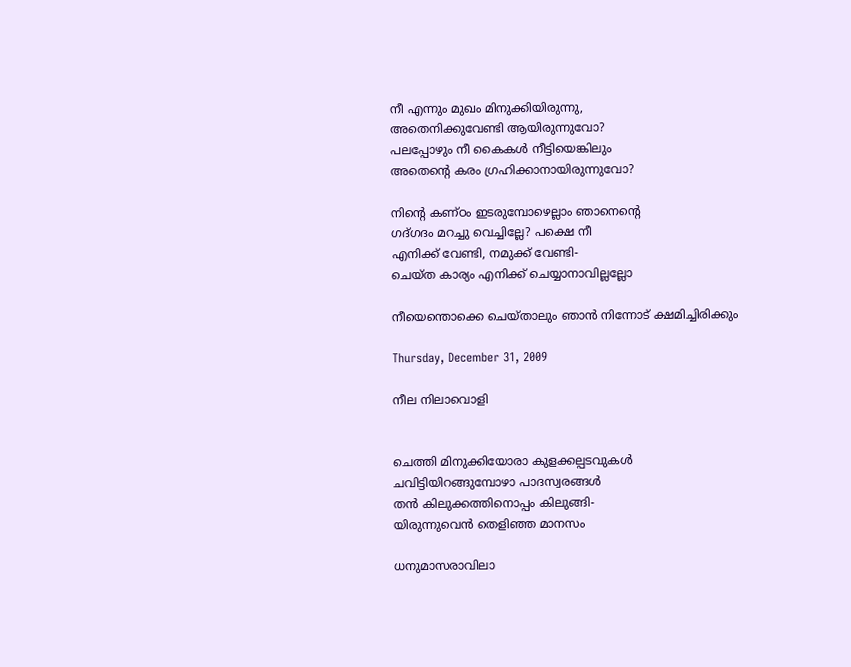നീ എന്നും മുഖം മിനുക്കിയിരുന്നു,
അതെനിക്കുവേണ്ടി ആയിരുന്നുവോ?
പലപ്പോഴും നീ കൈകള്‍ നീട്ടിയെങ്കിലും
അതെന്റെ കരം ഗ്രഹിക്കാനായിരുന്നുവോ?

നിന്‍റെ കണ്ഠം ഇടരുമ്പോഴെല്ലാം ഞാനെന്റെ
ഗദ്ഗദം മറച്ചു വെച്ചില്ലേ? പക്ഷെ നീ
എനിക്ക് വേണ്ടി, നമുക്ക് വേണ്ടി-
ചെയ്ത കാര്യം എനിക്ക് ചെയ്യാനാവില്ലല്ലോ

നീയെന്തൊക്കെ ചെയ്താലും ഞാന്‍ നിന്നോട് ക്ഷമിച്ചിരിക്കും

Thursday, December 31, 2009

നീല നിലാവൊളി


ചെത്തി മിനുക്കിയോരാ കുളക്കല്പടവുകള്‍
ചവിട്ടിയിറങ്ങുമ്പോഴാ പാദസ്വരങ്ങള്‍
തന്‍ കിലുക്കത്തിനൊപ്പം കിലുങ്ങി-
യിരുന്നുവെന്‍ തെളിഞ്ഞ മാനസം

ധനുമാസരാവിലാ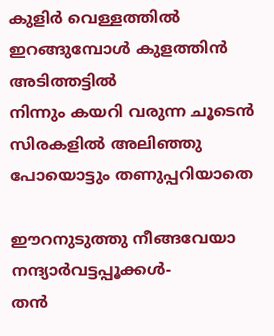കുളിര്‍ വെള്ളത്തില്‍
ഇറങ്ങുമ്പോള്‍ കുളത്തിന്‍ അടിത്തട്ടില്‍
നിന്നും കയറി വരുന്ന ചൂടെന്‍
സിരകളില്‍ അലിഞ്ഞു പോയൊട്ടും തണുപ്പറിയാതെ

ഈറനുടുത്തു നീങ്ങവേയാ നന്ദ്യാര്‍വട്ടപ്പൂക്കള്‍-
തന്‍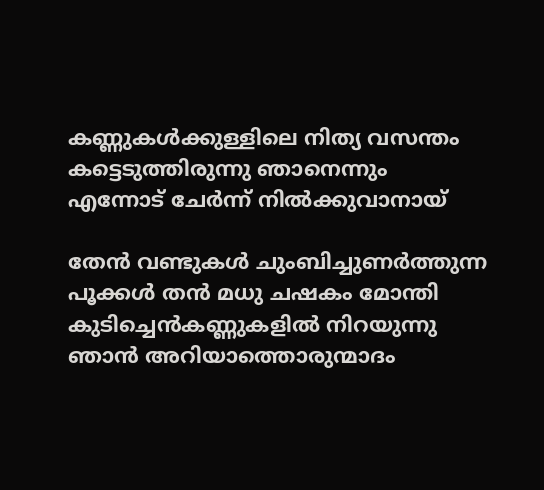കണ്ണുകള്‍ക്കുള്ളിലെ നിത്യ വസന്തം
കട്ടെടുത്തിരുന്നു ഞാനെന്നും
എന്നോട് ചേര്‍ന്ന് നില്‍ക്കുവാനായ്

തേന്‍ വണ്ടുകള്‍ ചുംബിച്ചുണര്‍ത്തുന്ന
പൂക്കള്‍ തന്‍ മധു ചഷകം മോന്തി
കുടിച്ചെന്‍കണ്ണുകളില്‍ നിറയുന്നു
ഞാന്‍ അറിയാത്തൊരുന്മാദം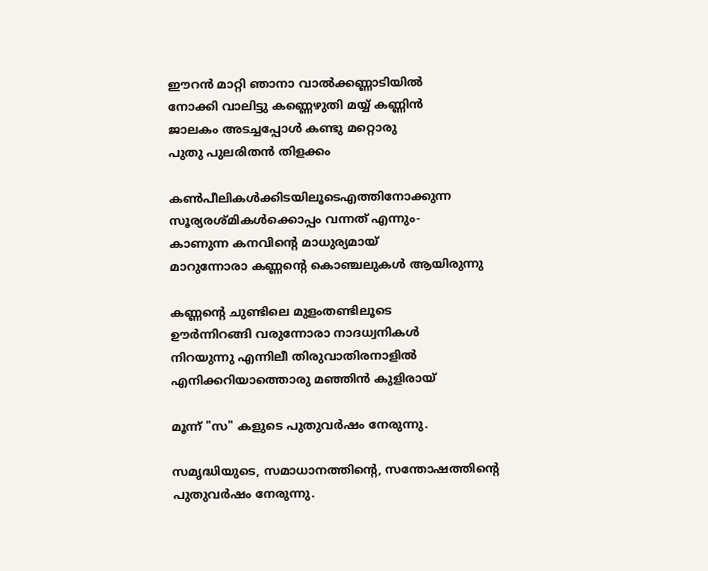ഈറന്‍ മാറ്റി ഞാനാ വാല്‍ക്കണ്ണാടിയില്‍
നോക്കി വാലിട്ടു കണ്ണെഴുതി മയ്യ് കണ്ണിന്‍
ജാലകം അടച്ചപ്പോള്‍ കണ്ടു മറ്റൊരു
പുതു പുലരിതന്‍ തിളക്കം

കണ്‍പീലികള്‍ക്കിടയിലൂടെഎത്തിനോക്കുന്ന
സൂര്യരശ്മികള്‍ക്കൊപ്പം വന്നത് എന്നും-
കാണുന്ന കനവിന്റെ മാധുര്യമായ്‌
മാറുന്നോരാ കണ്ണന്റെ കൊഞ്ചലുകള്‍ ആയിരുന്നു

കണ്ണന്റെ ചുണ്ടിലെ മുളംതണ്ടിലൂടെ
ഊര്‍ന്നിറങ്ങി വരുന്നോരാ നാദധ്വനികള്‍
നിറയുന്നു എന്നിലീ തിരുവാതിരനാളില്‍
എനിക്കറിയാത്തൊരു മഞ്ഞിന്‍ കുളിരായ്

മൂന്ന്‌ "സ" കളുടെ പുതുവര്‍ഷം നേരുന്നു.

സമൃദ്ധിയുടെ, സമാധാനത്തിന്റെ, സന്തോഷത്തിന്റെ
പുതുവര്‍ഷം നേരുന്നു.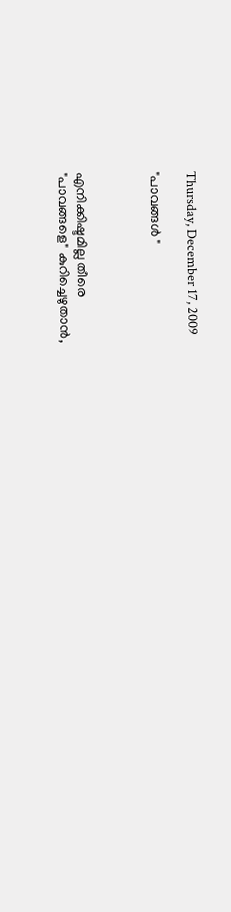Thursday, December 17, 2009

"പാവങ്ങള്‍ "



എനിക്കിഷ്ടമില്ല തീരെ
"പാവങ്ങളെ" കുറിച്ചെഴുതാന്‍,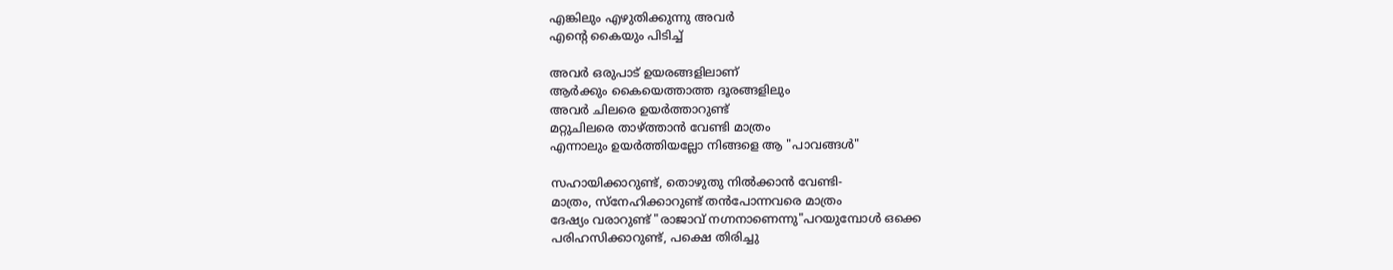എങ്കിലും എഴുതിക്കുന്നു അവര്‍
എന്റെ കൈയും പിടിച്ച്

അവര്‍ ഒരുപാട്‌ ഉയരങ്ങളിലാണ്
ആര്‍ക്കും കൈയെത്താത്ത ദൂരങ്ങളിലും
അവര്‍ ചിലരെ ഉയര്‍ത്താറുണ്ട്
മറ്റുചിലരെ താഴ്ത്താന്‍ വേണ്ടി മാത്രം
എന്നാലും ഉയര്‍ത്തിയല്ലോ നിങ്ങളെ ആ "പാവങ്ങള്‍"

സഹായിക്കാറുണ്ട്, തൊഴുതു നില്‍ക്കാന്‍ വേണ്ടി-
മാത്രം, സ്നേഹിക്കാറുണ്ട് തന്‍പോന്നവരെ മാത്രം
ദേഷ്യം വരാറുണ്ട്‌ "രാജാവ് നഗ്നനാണെന്നു"പറയുമ്പോള്‍ ഒക്കെ
പരിഹസിക്കാറുണ്ട്, പക്ഷെ തിരിച്ചു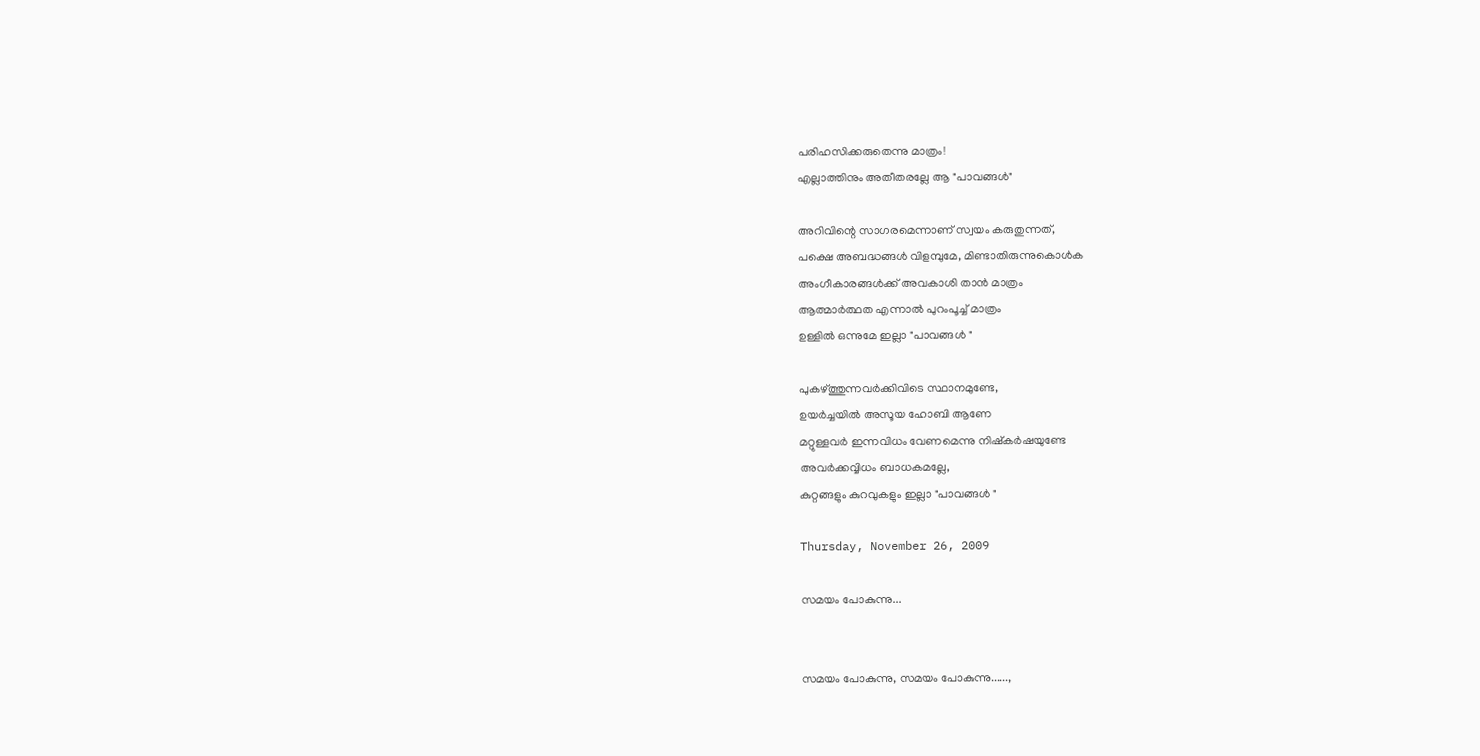പരിഹസിക്കരുതെന്നു മാത്രം!
എല്ലാത്തിനും അതീതരല്ലേ ആ "പാവങ്ങള്‍"

അറിവിന്റെ സാഗരമെന്നാണ് സ്വയം കരുതുന്നത്,
പക്ഷെ അബദ്ധങ്ങള്‍ വിളമ്പുമേ, മിണ്ടാതിരുന്നുകൊള്‍ക
അംഗീകാരങ്ങള്‍ക്ക് അവകാശി താന്‍ മാത്രം
ആത്മാര്‍ത്ഥത എന്നാല്‍ പുറംപൂച്ച്‌ മാത്രം
ഉള്ളില്‍ ഒന്നുമേ ഇല്ലാ "പാവങ്ങള്‍ "

പുകഴ്ത്തുന്നവര്‍ക്കിവിടെ സ്ഥാനമുണ്ടേ,
ഉയര്‍ച്ചയില്‍ അസൂയ ഹോബി ആണേ
മറ്റുള്ളവര്‍ ഇന്നവിധം വേണമെന്നു നിഷ്കര്‍ഷയുണ്ടേ
അവര്‍ക്കവ്വിധം ബാധകമല്ലേ,
കുറ്റങ്ങളും കുറവുകളും ഇല്ലാ "പാവങ്ങള്‍ ‍"

Thursday, November 26, 2009

സമയം പോകുന്നു...


സമയം പോകുന്നു, സമയം പോകുന്നു......,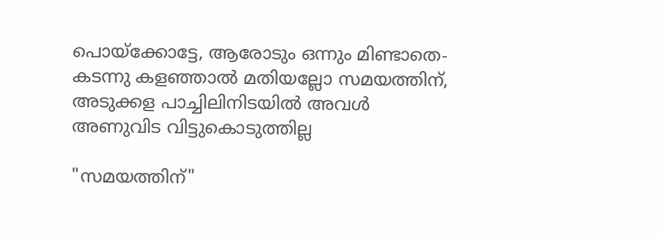പൊയ്ക്കോട്ടേ, ആരോടും ഒന്നും മിണ്ടാതെ-
കടന്നു കളഞ്ഞാല്‍ മതിയല്ലോ സമയത്തിന്,
അടുക്കള പാച്ചിലിനിടയില്‍ അവള്‍
അണുവിട വിട്ടുകൊടുത്തില്ല

"സമയത്തിന്"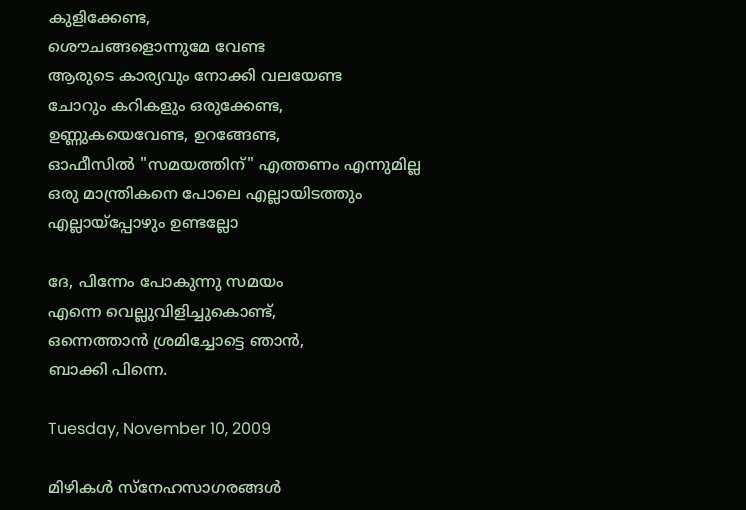കുളിക്കേണ്ട,
ശൌചങ്ങളൊന്നുമേ വേണ്ട
ആരുടെ കാര്യവും നോക്കി വലയേണ്ട
ചോറും കറികളും ഒരുക്കേണ്ട,
ഉണ്ണുകയെവേണ്ട, ഉറങ്ങേണ്ട,
ഓഫീസില്‍ "സമയത്തിന്" എത്തണം എന്നുമില്ല
ഒരു മാന്ത്രികനെ പോലെ എല്ലായിടത്തും
എല്ലായ്പ്പോഴും ഉണ്ടല്ലോ

ദേ, പിന്നേം പോകുന്നു സമയം
എന്നെ വെല്ലുവിളിച്ചുകൊണ്ട്,
ഒന്നെത്താന്‍ ശ്രമിച്ചോട്ടെ ഞാന്‍,
ബാക്കി പിന്നെ.

Tuesday, November 10, 2009

മിഴികള്‍ സ്നേഹസാഗരങ്ങള്‍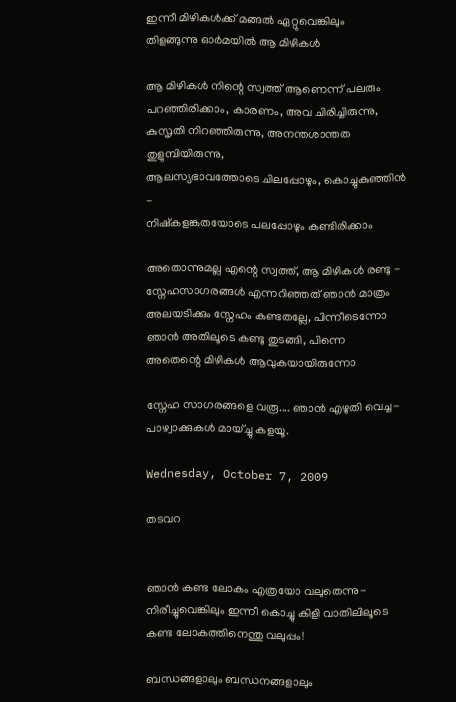ഇന്നീ മിഴികള്‍ക്ക് മങ്ങല്‍ ഏറ്റുവെങ്കിലും
തിളങ്ങുന്നു ഓര്‍മയില്‍ ആ മിഴികള്‍

ആ മിഴികള്‍ നിന്റെ സ്വത്ത്‌ ആണെന്ന് പലരും
പറഞ്ഞിരിക്കാം, കാരണം, അവ ചിരിച്ചിരുന്നു,
കുസൃതി നിറഞ്ഞിരുന്നു, അനന്തശാന്തത തുളുമ്പിയിരുന്നു,
ആലസ്യഭാവത്തോടെ ചിലപ്പോഴും, കൊച്ചുകുഞ്ഞിന്‍ -
നിഷ്കളങ്കതയോടെ പലപ്പോഴും കണ്ടിരിക്കാം

അതൊന്നുമല്ല എന്റെ സ്വത്ത്‌, ആ മിഴികള്‍ രണ്ടു -
സ്നേഹസാഗരങ്ങള്‍ എന്നറിഞ്ഞത് ഞാന്‍ മാത്രം
അലയടിക്കും സ്നേഹം കണ്ടതല്ലേ, പിന്നീടെന്നോ
ഞാന്‍ അതിലൂടെ കണ്ടു തുടങ്ങി, പിന്നെ
അതെന്റെ മിഴികള്‍ ആവുകയായിരുന്നോ

സ്നേഹ സാഗരങ്ങളെ വരൂ.... ഞാന്‍ എഴുതി വെച്ച-
പാഴ്വാക്കുകള്‍ മായ്ച്ചു കളയൂ.

Wednesday, October 7, 2009

തടവറ


ഞാന്‍ കണ്ട ലോകം എത്രയോ വലുതെന്നു-
നിരീച്ചുവെങ്കിലും ഇന്നീ കൊച്ചു കിളി വാതിലിലൂടെ
കണ്ട ലോകത്തിനെന്തു വലുപ്പം!

ബന്ധങ്ങളാലും ബന്ധനങ്ങളാലും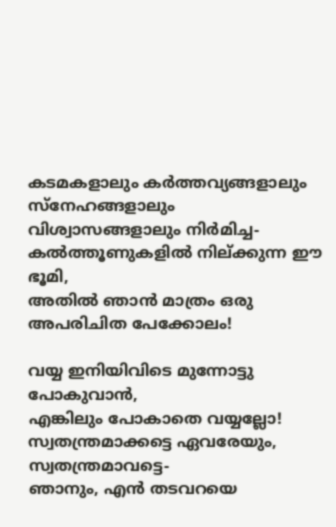കടമകളാലും കര്‍ത്തവ്യങ്ങളാലും
സ്നേഹങ്ങളാലും വിശ്വാസങ്ങളാലും നിര്‍മിച്ച-
കല്‍ത്തൂണുകളില്‍ നില്ക്കുന്ന ഈ ഭൂമി,
അതില്‍ ഞാന്‍ മാത്രം ഒരു അപരിചിത പേക്കോലം!

വയ്യ ഇനിയിവിടെ മുന്നോട്ടു പോകുവാന്‍,
എങ്കിലും പോകാതെ വയ്യല്ലോ!
സ്വതന്ത്രമാക്കട്ടെ ഏവരേയും, സ്വതന്ത്രമാവട്ടെ-
ഞാനും, എന്‍ തടവറയെ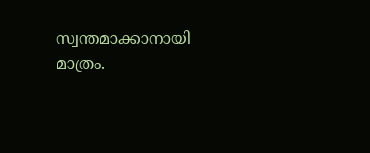സ്വന്തമാക്കാനായി മാത്രം.